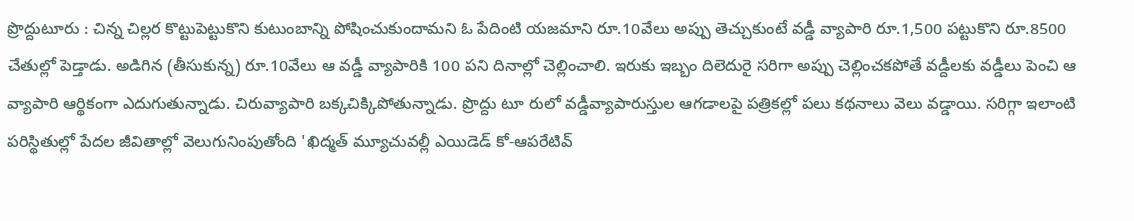ప్రొద్దుటూరు : చిన్న చిల్లర కొట్టుపెట్టుకొని కుటుంబాన్ని పోషించుకుందామని ఓ పేదింటి యజమాని రూ.10వేలు అప్పు తెచ్చుకుంటే వడ్డీ వ్యాపారి రూ.1,500 పట్టుకొని రూ.8500 చేతుల్లో పెడ్తాడు. అడిగిన (తీసుకున్న) రూ.10వేలు ఆ వడ్డీ వ్యాపారికి 100 పని దినాల్లో చెల్లించాలి. ఇరుకు ఇబ్బం దిలెదురై సరిగా అప్పు చెల్లించకపోతే వడ్దీలకు వడ్డీలు పెంచి ఆ వ్యాపారి ఆర్థికంగా ఎదుగుతున్నాడు. చిరువ్యాపారి బక్కచిక్కిపోతున్నాడు. ప్రొద్దు టూ రులో వడ్డీవ్యాపారుస్తుల ఆగడాలపై పత్రికల్లో పలు కథనాలు వెలు వడ్డాయి. సరిగ్గా ఇలాంటి పరిస్థితుల్లో పేదల జీవితాల్లో వెలుగునింపుతోంది 'ఖిద్మత్ మ్యూచువల్లీ ఎయిడెడ్ కో-ఆపరేటివ్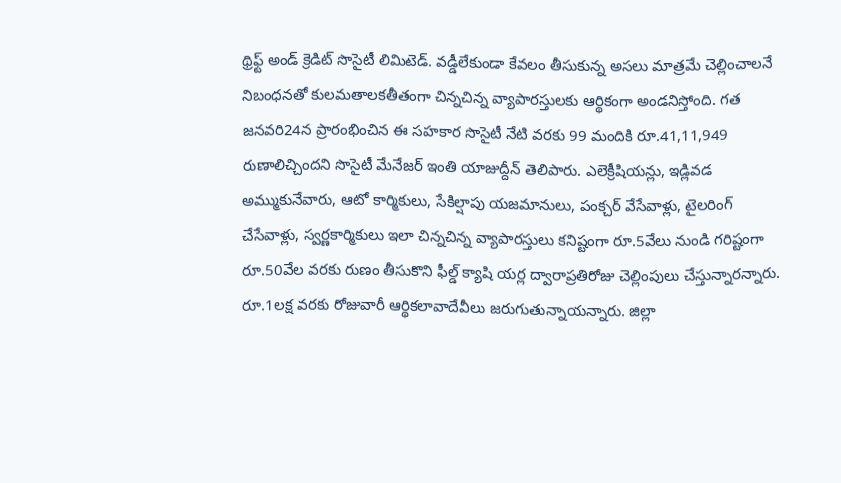థ్రిఫ్ట్ అండ్ క్రెడిట్ సొసైటీ లిమిటెడ్. వడ్డీలేకుండా కేవలం తీసుకున్న అసలు మాత్రమే చెల్లించాలనే నిబంధనతో కులమతాలకతీతంగా చిన్నచిన్న వ్యాపారస్తులకు ఆర్థికంగా అండనిస్తోంది. గత జనవరి24న ప్రారంభించిన ఈ సహకార సొసైటీ నేటి వరకు 99 మందికి రూ.41,11,949 రుణాలిచ్చిందని సొసైటీ మేనేజర్ ఇంతి యాజుద్దీన్ తెలిపారు. ఎలెక్రీషియన్లు, ఇడ్లివడ అమ్ముకునేవారు, ఆటో కార్మికులు, సేకిల్షాపు యజమానులు, పంక్చర్ వేసేవాళ్లు, టైలరింగ్ చేసేవాళ్లు, స్వర్ణకార్మికులు ఇలా చిన్నచిన్న వ్యాపారస్తులు కనిష్టంగా రూ.5వేలు నుండి గరిష్టంగా రూ.50వేల వరకు రుణం తీసుకొని ఫీల్డ్ క్యాషి యర్ల ద్వారాప్రతిరోజు చెల్లింపులు చేస్తున్నారన్నారు. రూ.1లక్ష వరకు రోజువారీ ఆర్థికలావాదేవీలు జరుగుతున్నాయన్నారు. జిల్లా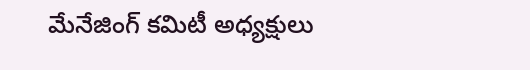మేనేజింగ్ కమిటీ అధ్యక్షులు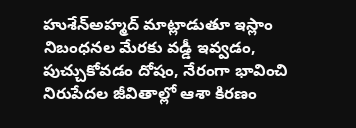హుశేన్అహ్మద్ మాట్లాడుతూ ఇస్లాం నిబంధనల మేరకు వడ్డీ ఇవ్వడం, పుచ్చుకోవడం దోషం, నేరంగా భావించి నిరుపేదల జీవితాల్లో ఆశా కిరణం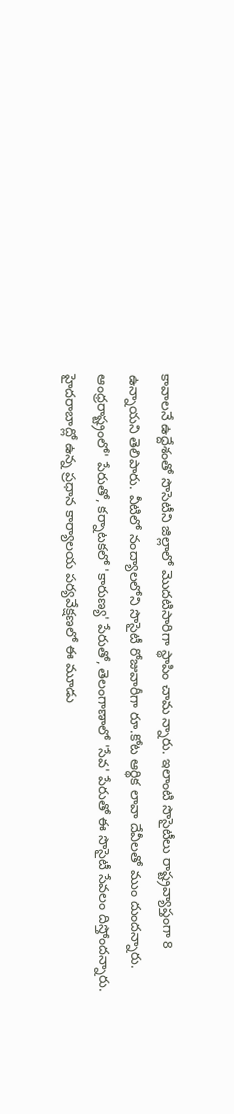కావాలనే ఉద్దేశంతో సొసెటీని జిల్లాలో మొదటిసారిగా స్థాపిం చామ న్నారు. ఇలాంటి సొసైటీలు రాష్ట్రవ్యాప్తంగా 8 ఉన్నాయని తెలిపారు. వీటిలో నంద్యాలలోని సొసైటీ రోజువారీగా రూ.కోట ఆర్థిక లావా దేవీలతో ముం దుందన్నారు. ఆంధ్రరాష్ట్రంలో' పేరుతో, కర్నాటకలో 'కారుణ్య' పేరుతో, తెలంగాణాలో 'సేవ' పేరుతో ఈ సొసైటీ సేవలం దిస్తోందన్నారు. హైదరాబాద్లో ఉన్న ప్రధాన కార్యాలయ పర్యవేక్షణలో ఈ మూడు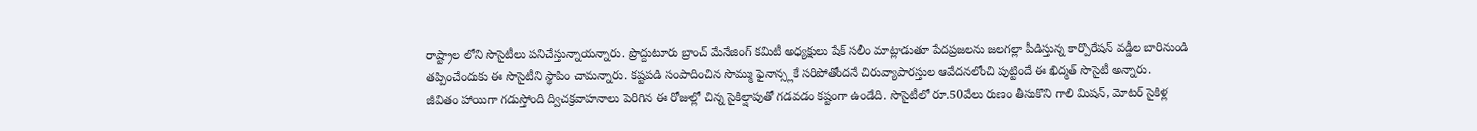రాష్ట్రాల లోని సొసైటీలు పనిచేస్తున్నాయన్నారు. ప్రొద్దుటూరు బ్రాంచ్ మేనేజింగ్ కమిటీ అధ్యక్షులు షేక్ సలీం మాట్లాడుతూ పేదప్రజలను జలగల్లా పీడిస్తున్న కార్పొరేషన్ వడ్డీల బారినుండి తప్పించేందుకు ఈ సొసైటీని స్థాపిం చామన్నారు. కష్టపడి సంపాదించిన సొమ్ము ఫైనాన్స్లకే సరిపోతోందనే చిరువ్యాపారస్తుల ఆవేదనలోంచి పుట్టిందే ఈ ఖిద్మత్ సొసైటీ అన్నారు.
జీవితం హాయిగా గడుస్తోంది ద్విచక్రవాహనాలు పెరిగిన ఈ రోజుల్లో చిన్న సైకిల్షాపుతో గడవడం కష్టంగా ఉండేది. సొసైటీలో రూ.50వేలు రుణం తీసుకొని గాలి మిషన్, మోటర్ సైకిళ్ల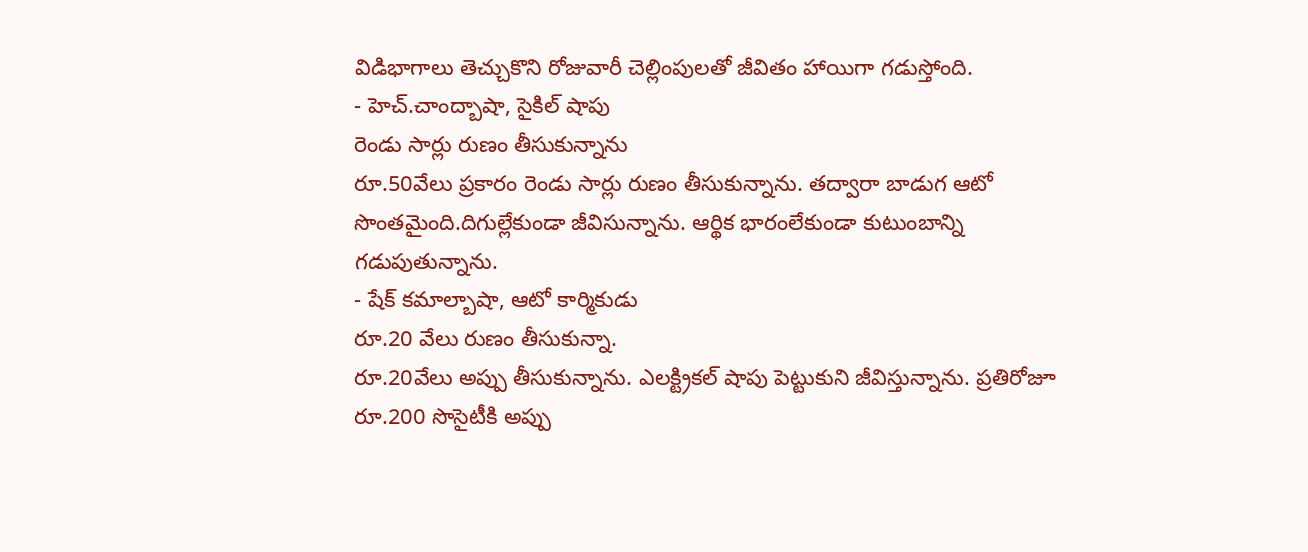విడిభాగాలు తెచ్చుకొని రోజువారీ చెల్లింపులతో జీవితం హాయిగా గడుస్తోంది.
- హెచ్.చాంద్బాషా, సైకిల్ షాపు
రెండు సార్లు రుణం తీసుకున్నాను
రూ.50వేలు ప్రకారం రెండు సార్లు రుణం తీసుకున్నాను. తద్వారా బాడుగ ఆటో సొంతమైంది.దిగుల్లేకుండా జీవిసున్నాను. ఆర్థిక భారంలేకుండా కుటుంబాన్ని గడుపుతున్నాను.
- షేక్ కమాల్బాషా, ఆటో కార్మికుడు
రూ.20 వేలు రుణం తీసుకున్నా.
రూ.20వేలు అప్పు తీసుకున్నాను. ఎలక్ట్రికల్ షాపు పెట్టుకుని జీవిస్తున్నాను. ప్రతిరోజూ రూ.200 సొసైటీకి అప్పు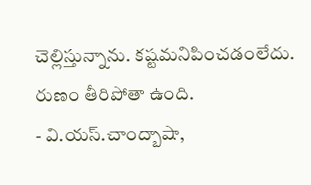చెల్లిస్తున్నాను. కష్టమనిపించడంలేదు. రుణం తీరిపోతా ఉంది.
- వి.యస్.చాంద్బాషా,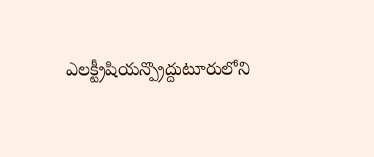ఎలక్ట్రీషియన్ప్రొద్దుటూరులోని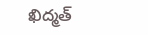ఖిద్మత్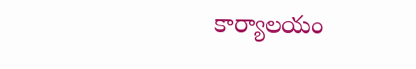కార్యాలయం